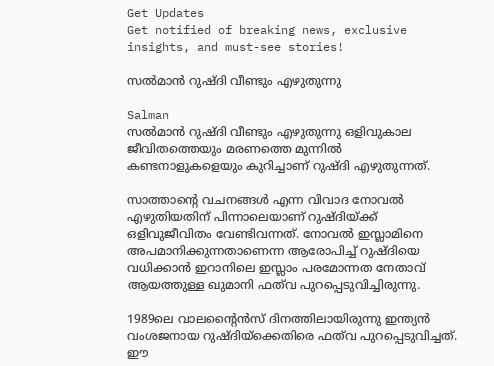Get Updates
Get notified of breaking news, exclusive insights, and must-see stories!

സല്‍മാന്‍ റുഷ്ദി വീണ്ടും എഴുതുന്നു

Salman
സല്‍മാന്‍ റുഷ്ദി വീണ്ടും എഴുതുന്നു ഒളിവുകാല ജീവിതത്തെയും മരണത്തെ മുന്നില്‍ കണ്ടനാളുകളെയും കുറിച്ചാണ് റുഷ്ദി എഴുതുന്നത്.

സാത്താന്റെ വചനങ്ങള്‍ എന്ന വിവാദ നോവല്‍ എഴുതിയതിന് പിന്നാലെയാണ് റുഷ്ദിയ്ക്ക് ഒളിവുജീവിതം വേണ്ടിവന്നത്. നോവല്‍ ഇസ്ലാമിനെ അപമാനിക്കുന്നതാണെന്ന ആരോപിച്ച് റുഷ്ദിയെ വധിക്കാന്‍ ഇറാനിലെ ഇസ്ലാം പരമോന്നത നേതാവ് ആയത്തുള്ള ഖുമാനി ഫത്‌വ പുറപ്പെടുവിച്ചിരുന്നു.

1989ലെ വാലന്റൈന്‍സ് ദിനത്തിലായിരുന്നു ഇന്ത്യന്‍ വംശജനായ റുഷ്ദിയ്‌ക്കെതിരെ ഫത്‌വ പുറപ്പെടുവിച്ചത്. ഈ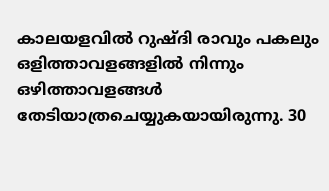കാലയളവില്‍ റുഷ്ദി രാവും പകലും ഒളിത്താവളങ്ങളില്‍ നിന്നും ഒഴിത്താവളങ്ങള്‍ തേടിയാത്രചെയ്യുകയായിരുന്നു. 30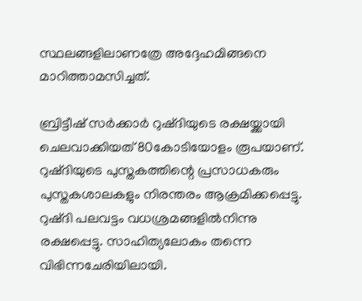സ്ഥലങ്ങളിലാണത്രേ അദ്ദേഹമിങ്ങനെ മാറിത്താമസിച്ചത്.

ബ്രിട്ടീഷ് സര്‍ക്കാര്‍ റുഷ്ദിയുടെ രക്ഷയ്ക്കായി ചെലവാക്കിയത് 80കോടിയോളം രൂപയാണ്. റുഷ്ദിയുടെ പുസ്തകത്തിന്റെ പ്രസാധകരും പുസ്തകശാലകളും നിരന്തരം ആക്രമിക്കപ്പെട്ടു. റുഷ്ദി പലവട്ടം വധശ്രമങ്ങളില്‍നിന്നു രക്ഷപ്പെട്ടു. സാഹിത്യലോകം തന്നെ വിഭിന്നചേരിയിലായി.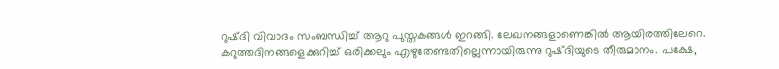റുഷ്ദി വിവാദം സംബന്ധിച്ച് ആറു പുസ്തകങ്ങള്‍ ഇറങ്ങി. ലേഖനങ്ങളാണെങ്കില്‍ ആയിരത്തിലേറെ. കറുത്തദിനങ്ങളെക്കുറിച്ച് ഒരിക്കലും എഴുതേണ്ടതില്ലെന്നായിരുന്നു റുഷ്ദിയുടെ തീരുമാനം. പക്ഷേ,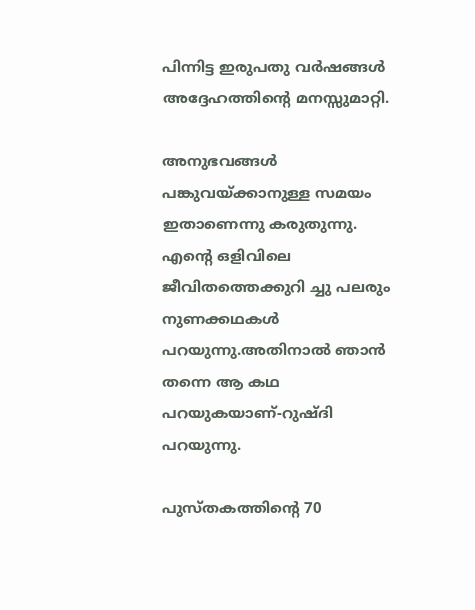പിന്നിട്ട ഇരുപതു വര്‍ഷങ്ങള്‍ അദ്ദേഹത്തിന്റെ മനസ്സുമാറ്റി.

അനുഭവങ്ങള്‍ പങ്കുവയ്ക്കാനുള്ള സമയം ഇതാണെന്നു കരുതുന്നു. എന്റെ ഒളിവിലെ ജീവിതത്തെക്കുറി ച്ചു പലരും നുണക്കഥകള്‍ പറയുന്നു.അതിനാല്‍ ഞാന്‍ തന്നെ ആ കഥ പറയുകയാണ്-റുഷ്ദി പറയുന്നു.

പുസ്തകത്തിന്റെ 70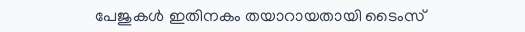പേജുകള്‍ ഇതിനകം തയാറായതായി ടൈംസ്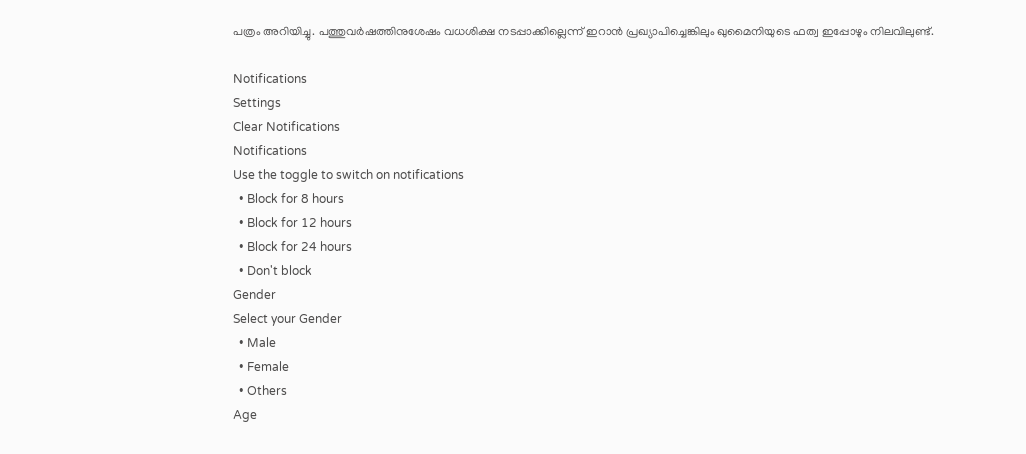പത്രം അറിയിച്ചു. പത്തുവര്‍ഷത്തിനുശേഷം വധശിക്ഷ നടപ്പാക്കില്ലെന്ന് ഇറാന്‍ പ്രഖ്യാപിച്ചെങ്കിലും ഖുമൈനിയുടെ ഫത്വ ഇപ്പോഴും നിലവിലുണ്ട്.

Notifications
Settings
Clear Notifications
Notifications
Use the toggle to switch on notifications
  • Block for 8 hours
  • Block for 12 hours
  • Block for 24 hours
  • Don't block
Gender
Select your Gender
  • Male
  • Female
  • Others
Age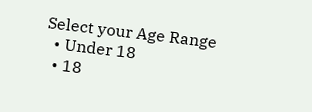Select your Age Range
  • Under 18
  • 18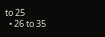to 25
  • 26 to 35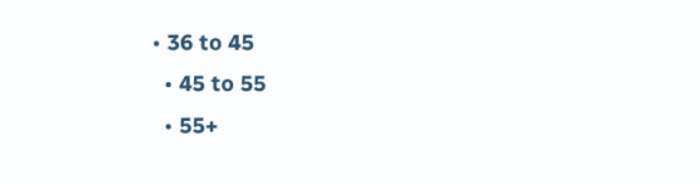• 36 to 45
  • 45 to 55
  • 55+